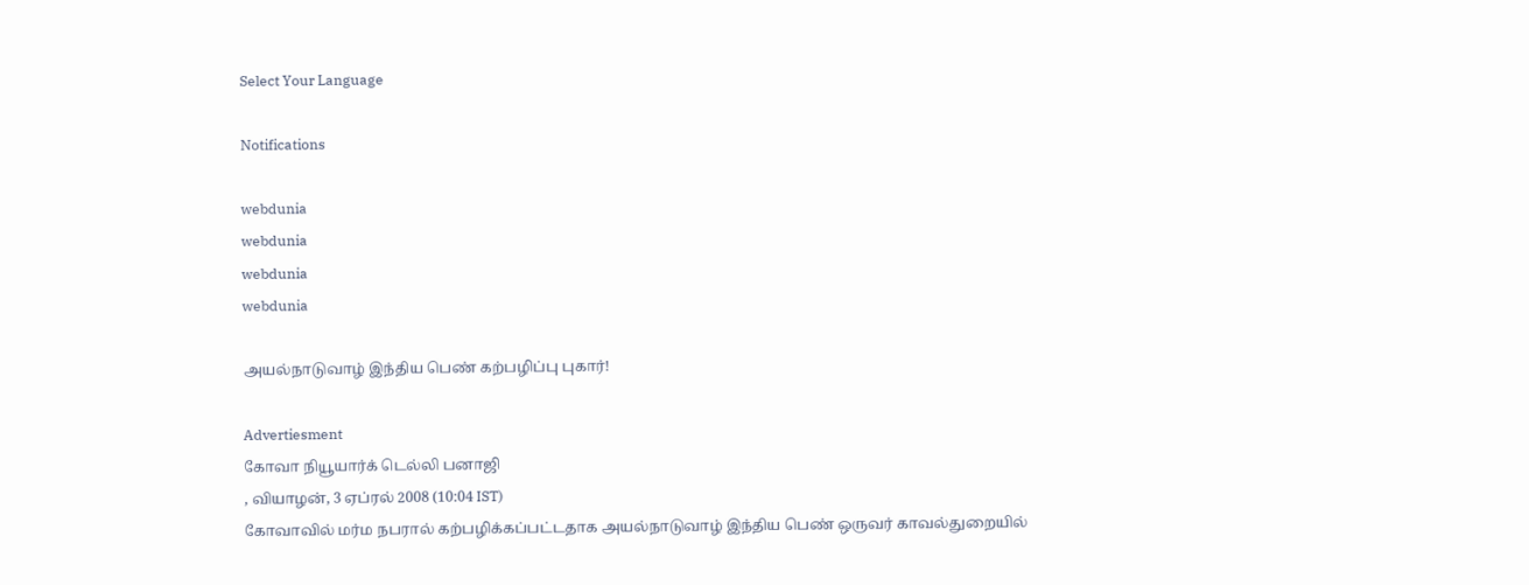Select Your Language

Notifications

webdunia
webdunia
webdunia
webdunia

அயல்நாடுவாழ் இந்திய பெண் கற்பழிப்பு புகார்!

Advertiesment
கோவா நியூயார்க் டெல்லி பனாஜி
, வியாழன், 3 ஏப்ரல் 2008 (10:04 IST)
கோவாவில் மர்ம நபரால் கற்பழிக்கப்பட்டதாக அயல்நாடுவாழ் இந்திய பெண் ஒருவ‌ர் காவல்துறையில்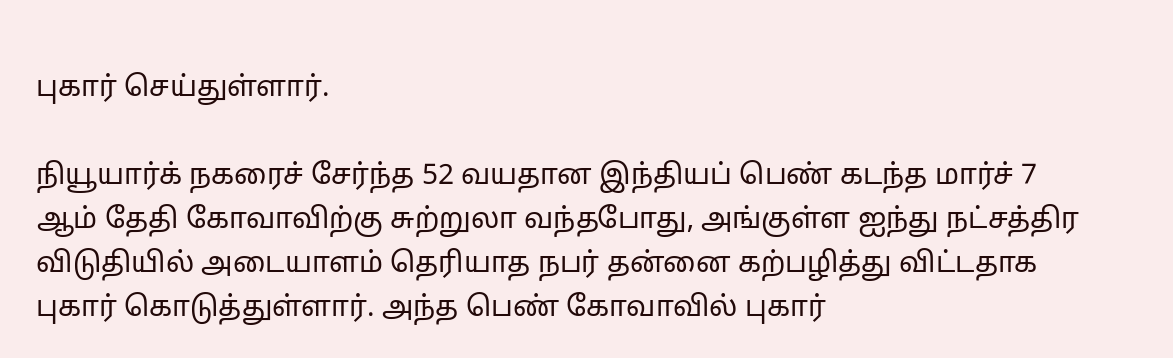புகார் செய்துள்ளார்.

நியூயார்க் நகரைச் சேர்ந்த 52 வயதான இ‌ந்‌திய‌ப் பெண் கடந்த மார்ச் 7 ஆம் தேதி கோவாவிற்கு சுற்றுலா வந்தபோது, அங்குள்ள ஐந்து நட்சத்திர விடுதியில் அடையாளம் தெரியாத நபர் தன்னை கற்பழித்து விட்டதாக புகார் கொடுத்துள்ளார். அந்த பெண் கோவாவில் புகார்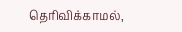தெரிவிக்காமல்,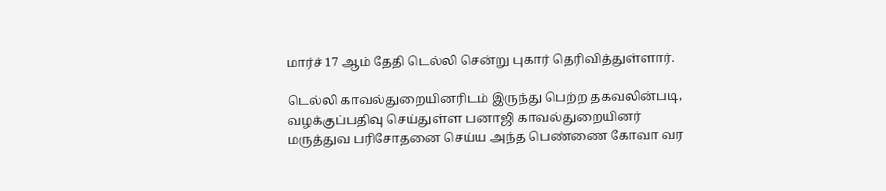மார்ச் 17 ஆம் தேதி டெல்லி சென்று புகார் தெரிவித்துள்ளார்.

டெல்லி காவல்துறையினரிடம் இருந்து பெற்ற தகவலின்படி, வழக்குப்பதிவு செய்துள்ள பனாஜி காவல்துறையினர் மருத்துவ பரிசோதனை செய்ய அந்த பெண்ணை கோவா வர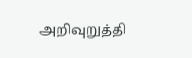அறிவுறுத்தி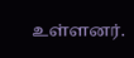உள்ளனர்.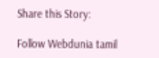Share this Story:

Follow Webdunia tamil